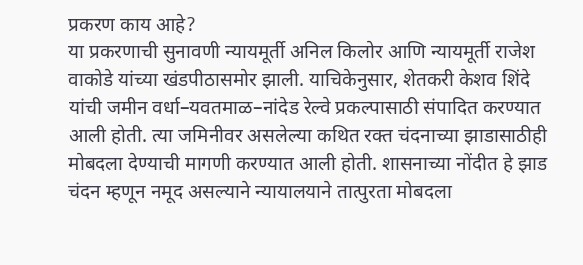प्रकरण काय आहे?
या प्रकरणाची सुनावणी न्यायमूर्ती अनिल किलोर आणि न्यायमूर्ती राजेश वाकोडे यांच्या खंडपीठासमोर झाली. याचिकेनुसार, शेतकरी केशव शिंदे यांची जमीन वर्धा–यवतमाळ–नांदेड रेल्वे प्रकल्पासाठी संपादित करण्यात आली होती. त्या जमिनीवर असलेल्या कथित रक्त चंदनाच्या झाडासाठीही मोबदला देण्याची मागणी करण्यात आली होती. शासनाच्या नोंदीत हे झाड चंदन म्हणून नमूद असल्याने न्यायालयाने तात्पुरता मोबदला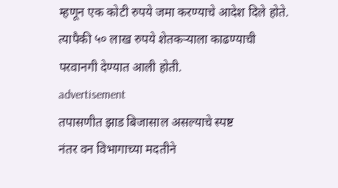म्हणून एक कोटी रुपये जमा करण्याचे आदेश दिले होते. त्यापैकी ५० लाख रुपये शेतकऱ्याला काढण्याची परवानगी देण्यात आली होती.
advertisement
तपासणीत झाड बिजासाल असल्याचे स्पष्ट
नंतर वन विभागाच्या मदतीने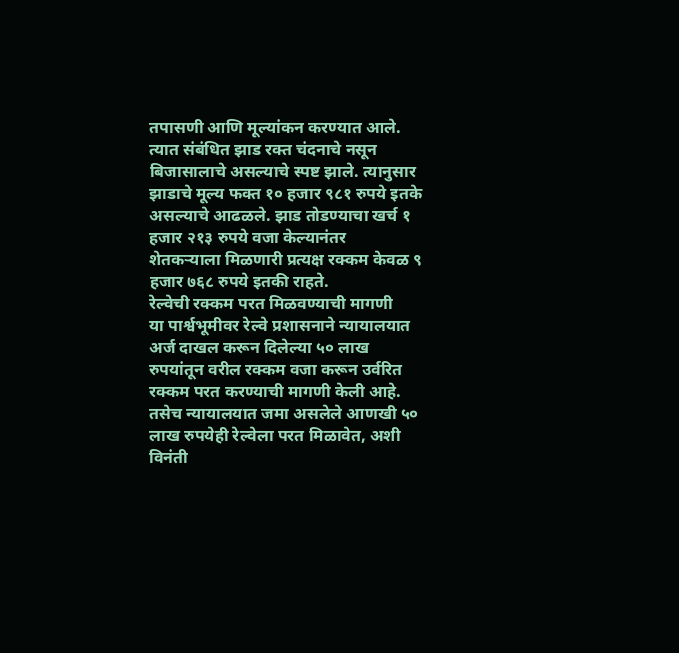तपासणी आणि मूल्यांकन करण्यात आले. त्यात संबंधित झाड रक्त चंदनाचे नसून बिजासालाचे असल्याचे स्पष्ट झाले. त्यानुसार झाडाचे मूल्य फक्त १० हजार ९८१ रुपये इतके असल्याचे आढळले. झाड तोडण्याचा खर्च १ हजार २१३ रुपये वजा केल्यानंतर शेतकऱ्याला मिळणारी प्रत्यक्ष रक्कम केवळ ९ हजार ७६८ रुपये इतकी राहते.
रेल्वेची रक्कम परत मिळवण्याची मागणी
या पार्श्वभूमीवर रेल्वे प्रशासनाने न्यायालयात अर्ज दाखल करून दिलेल्या ५० लाख रुपयांतून वरील रक्कम वजा करून उर्वरित रक्कम परत करण्याची मागणी केली आहे. तसेच न्यायालयात जमा असलेले आणखी ५० लाख रुपयेही रेल्वेला परत मिळावेत, अशी विनंती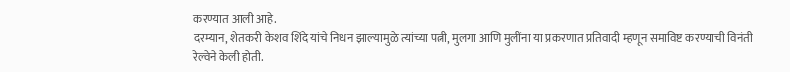करण्यात आली आहे.
दरम्यान, शेतकरी केशव शिंदे यांचे निधन झाल्यामुळे त्यांच्या पत्नी, मुलगा आणि मुलींना या प्रकरणात प्रतिवादी म्हणून समाविष्ट करण्याची विनंती रेल्वेने केली होती.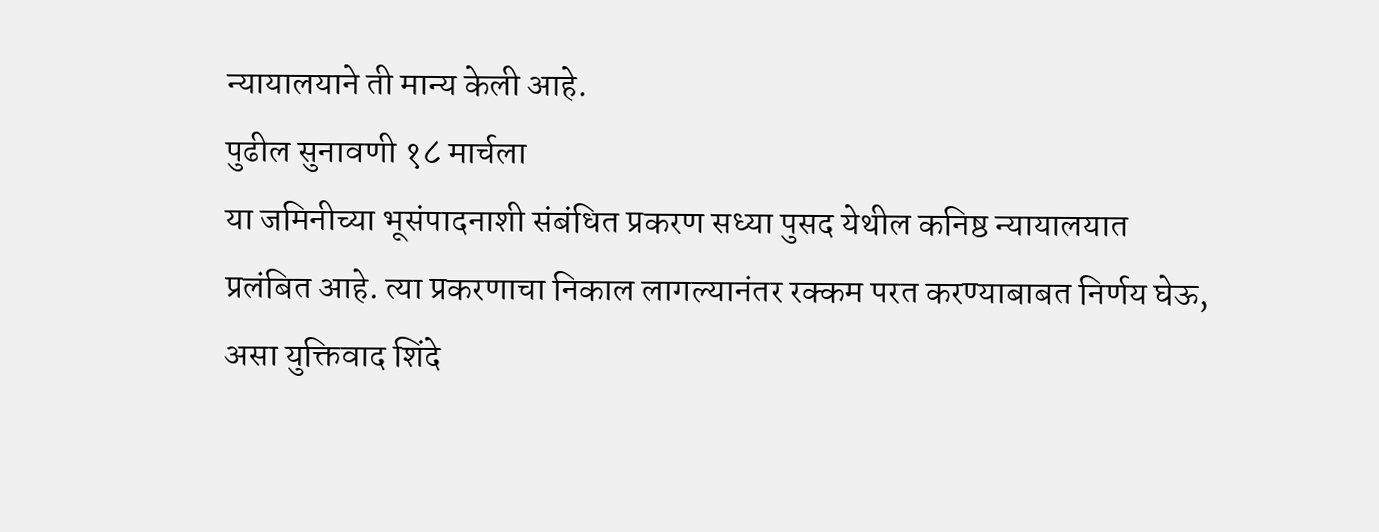न्यायालयाने ती मान्य केली आहे.
पुढील सुनावणी १८ मार्चला
या जमिनीच्या भूसंपादनाशी संबंधित प्रकरण सध्या पुसद येथील कनिष्ठ न्यायालयात प्रलंबित आहे. त्या प्रकरणाचा निकाल लागल्यानंतर रक्कम परत करण्याबाबत निर्णय घेऊ, असा युक्तिवाद शिंदे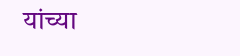यांच्या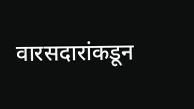वारसदारांकडून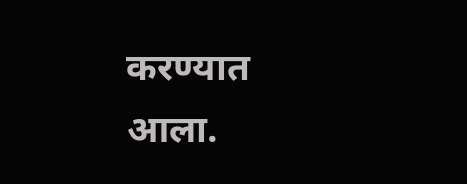करण्यात आला.